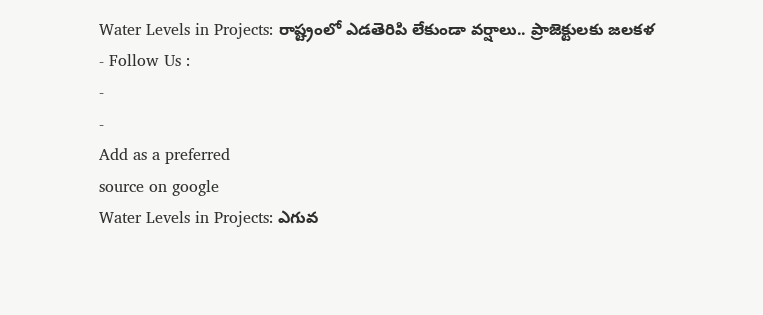Water Levels in Projects: రాష్ట్రంలో ఎడతెరిపి లేకుండా వర్షాలు.. ప్రాజెక్టులకు జలకళ
- Follow Us :
-
-
Add as a preferred
source on google
Water Levels in Projects: ఎగువ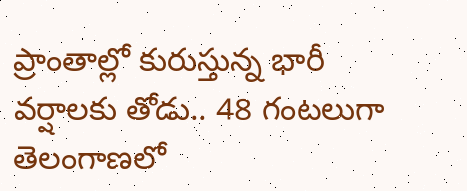ప్రాంతాల్లో కురుస్తున్న భారీ వర్షాలకు తోడు.. 48 గంటలుగా తెలంగాణలో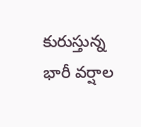కురుస్తున్న భారీ వర్షాల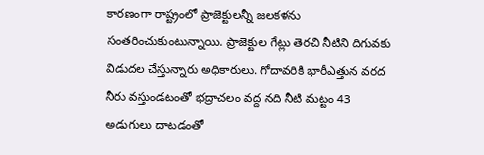కారణంగా రాష్ట్రంలో ప్రాజెక్టులన్నీ జలకళను సంతరించుకుంటున్నాయి. ప్రాజెక్టుల గేట్లు తెరచి నీటిని దిగువకు విడుదల చేస్తున్నారు అధికారులు. గోదావరికి భారీఎత్తున వరద నీరు వస్తుండటంతో భద్రాచలం వద్ద నది నీటి మట్టం 43 అడుగులు దాటడంతో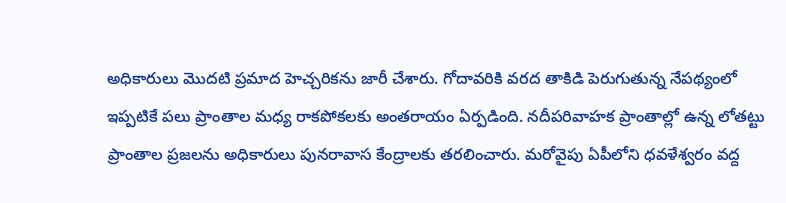అధికారులు మొదటి ప్రమాద హెచ్చరికను జారీ చేశారు. గోదావరికి వరద తాకిడి పెరుగుతున్న నేపథ్యంలో ఇప్పటికే పలు ప్రాంతాల మధ్య రాకపోకలకు అంతరాయం ఏర్పడింది. నదీపరివాహక ప్రాంతాల్లో ఉన్న లోతట్టు ప్రాంతాల ప్రజలను అధికారులు పునరావాస కేంద్రాలకు తరలించారు. మరోవైపు ఏపీలోని ధవళేశ్వరం వద్ద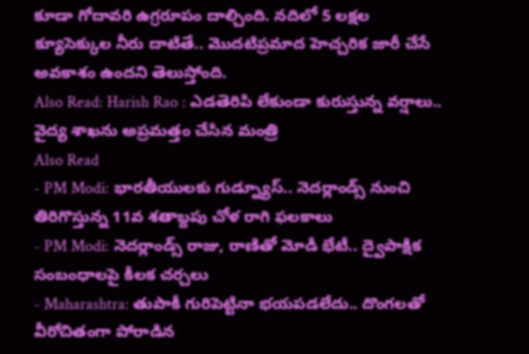కూడా గోదావరి ఉగ్రరూపం దాల్చింది. నదిలో 5 లక్షల క్యూసెక్కుల నీరు దాటితే.. మొదటిప్రమాద హెచ్చరిక జారీ చేసే అవకాశం ఉందని తెలుస్తోంది.
Also Read: Harish Rao : ఎడతెరిపి లేకుండా కురుస్తున్న వర్షాలు.. వైద్య శాఖను అప్రమత్తం చేసిన మంత్రి
Also Read
- PM Modi: భారతీయులకు గుడ్న్యూస్.. నెదర్లాండ్స్ నుంచి తిరిగొస్తున్న 11వ శతాబ్దపు చోళ రాగి ఫలకాలు
- PM Modi: నెదర్లాండ్స్ రాజు, రాణితో మోడీ భేటీ.. ద్వైపాక్షిక సంబంధాలపై కీలక చర్చలు
- Maharashtra: తుపాకీ గురిపెట్టినా భయపడలేదు.. దొంగలతో వీరోచితంగా పోరాడిన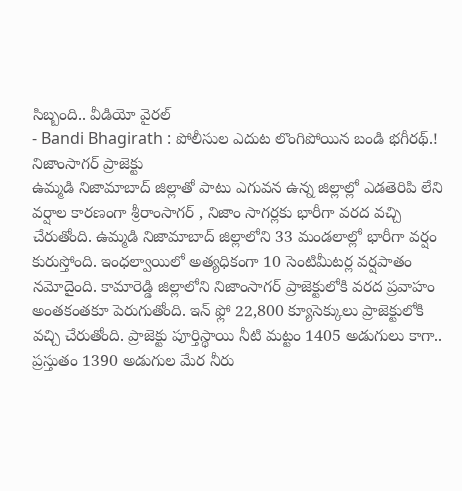సిబ్బంది.. వీడియో వైరల్
- Bandi Bhagirath : పోలీసుల ఎదుట లొంగిపోయిన బండి భగీరథ్.!
నిజాంసాగర్ ప్రాజెక్టు
ఉమ్మడి నిజామాబాద్ జిల్లాతో పాటు ఎగువన ఉన్న జిల్లాల్లో ఎడతెరిపి లేని వర్షాల కారణంగా శ్రీరాంసాగర్ , నిజాం సాగర్లకు భారీగా వరద వచ్చి చేరుతోంది. ఉమ్మడి నిజామాబాద్ జిల్లాలోని 33 మండలాల్లో భారీగా వర్షం కురుస్తోంది. ఇంధల్వాయిలో అత్యధికంగా 10 సెంటిమీటర్ల వర్షపాతం నమోదైంది. కామారెడ్డి జిల్లాలోని నిజాంసాగర్ ప్రాజెక్టులోకి వరద ప్రవాహం అంతకంతకూ పెరుగుతోంది. ఇన్ ఫ్లో 22,800 క్యూసెక్కులు ప్రాజెక్టులోకి వచ్చి చేరుతోంది. ప్రాజెక్టు పూర్తిస్థాయి నీటి మట్టం 1405 అడుగులు కాగా.. ప్రస్తుతం 1390 అడుగుల మేర నీరు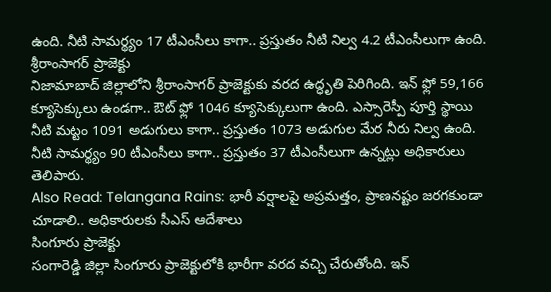ఉంది. నీటి సామర్థ్యం 17 టీఎంసీలు కాగా.. ప్రస్తుతం నీటి నిల్వ 4.2 టీఎంసీలుగా ఉంది.
శ్రీరాంసాగర్ ప్రాజెక్టు
నిజామాబాద్ జిల్లాలోని శ్రీరాంసాగర్ ప్రాజెక్టుకు వరద ఉద్ధృతి పెరిగింది. ఇన్ ఫ్లో 59,166 క్యూసెక్కులు ఉండగా.. ఔట్ ఫ్లో 1046 క్యూసెక్కులుగా ఉంది. ఎస్సారెస్పీ పూర్తి స్థాయి నీటి మట్టం 1091 అడుగులు కాగా.. ప్రస్తుతం 1073 అడుగుల మేర నీరు నిల్వ ఉంది. నీటి సామర్థ్యం 90 టీఎంసీలు కాగా.. ప్రస్తుతం 37 టీఎంసీలుగా ఉన్నట్లు అధికారులు తెలిపారు.
Also Read: Telangana Rains: భారీ వర్షాలపై అప్రమత్తం, ప్రాణనష్టం జరగకుండా చూడాలి.. అధికారులకు సీఎస్ ఆదేశాలు
సింగూరు ప్రాజెక్టు
సంగారెడ్డి జిల్లా సింగూరు ప్రాజెక్టులోకి భారీగా వరద వచ్చి చేరుతోంది. ఇన్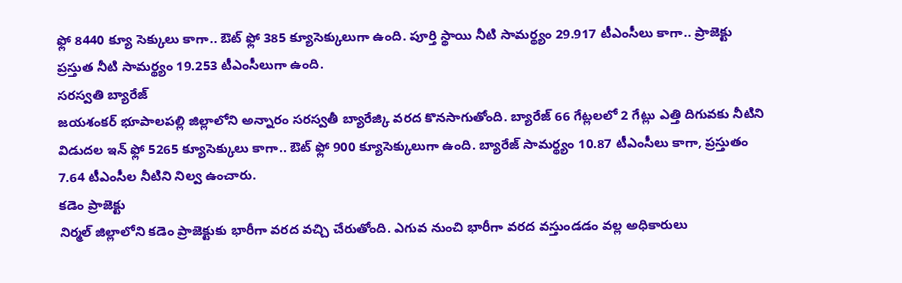ఫ్లో 8440 క్యూ సెక్కులు కాగా.. ఔట్ ఫ్లో 385 క్యూసెక్కులుగా ఉంది. పూర్తి స్థాయి నీటి సామర్థ్యం 29.917 టీఎంసీలు కాగా.. ప్రాజెక్టు ప్రస్తుత నీటి సామర్థ్యం 19.253 టీఎంసీలుగా ఉంది.
సరస్వతి బ్యారేజ్
జయశంకర్ భూపాలపల్లి జిల్లాలోని అన్నారం సరస్వతీ బ్యారేజ్కి వరద కొనసాగుతోంది. బ్యారేజ్ 66 గేట్లలలో 2 గేట్లు ఎత్తి దిగువకు నీటిని విడుదల ఇన్ ఫ్లో 5265 క్యూసెక్కులు కాగా.. ఔట్ ఫ్లో 900 క్యూసెక్కులుగా ఉంది. బ్యారేజ్ సామర్థ్యం 10.87 టీఎంసీలు కాగా, ప్రస్తుతం 7.64 టీఎంసీల నీటిని నిల్వ ఉంచారు.
కడెం ప్రాజెక్టు
నిర్మల్ జిల్లాలోని కడెం ప్రాజెక్టుకు భారీగా వరద వచ్చి చేరుతోంది. ఎగువ నుంచి భారీగా వరద వస్తుండడం వల్ల అధికారులు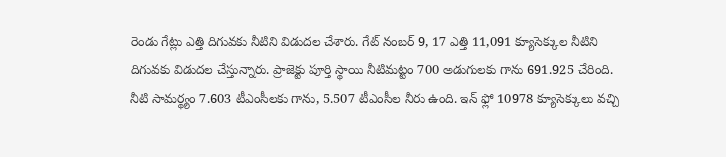రెండు గేట్లు ఎత్తి దిగువకు నీటిని విడుదల చేశారు. గేట్ నంబర్ 9, 17 ఎత్తి 11,091 క్యూసెక్కుల నీటిని దిగువకు విడుదల చేస్తున్నారు. ప్రాజెక్టు పూర్తి స్థాయి నీటిమట్టం 700 అడుగులకు గాను 691.925 చేరింది. నీటి సామర్థ్యం 7.603 టీఎంసీలకు గాను, 5.507 టీఎంసీల నీరు ఉంది. ఇన్ ఫ్లో 10978 క్యూసెక్కులు వచ్చి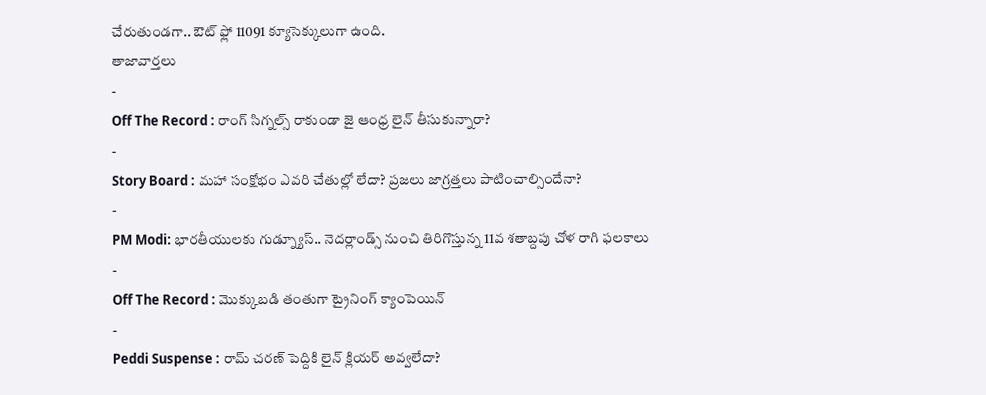చేరుతుండగా.. ఔట్ ఫ్లో 11091 క్యూసెక్కులుగా ఉంది.
తాజావార్తలు
-
Off The Record : రాంగ్ సిగ్నల్స్ రాకుండా జై ఆంధ్ర లైన్ తీసుకున్నారా?
-
Story Board : మహా సంక్షోభం ఎవరి చేతుల్లో లేదా? ప్రజలు జాగ్రత్తలు పాటించాల్సిందేనా?
-
PM Modi: భారతీయులకు గుడ్న్యూస్.. నెదర్లాండ్స్ నుంచి తిరిగొస్తున్న 11వ శతాబ్దపు చోళ రాగి ఫలకాలు
-
Off The Record : మొక్కుబడి తంతుగా ట్రైనింగ్ క్యాంపెయిన్
-
Peddi Suspense : రామ్ చరణ్ పెద్దికి లైన్ క్లియర్ అవ్వలేదా?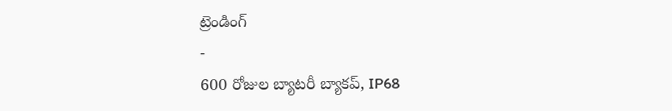ట్రెండింగ్
-
600 రోజుల బ్యాటరీ బ్యాకప్, IP68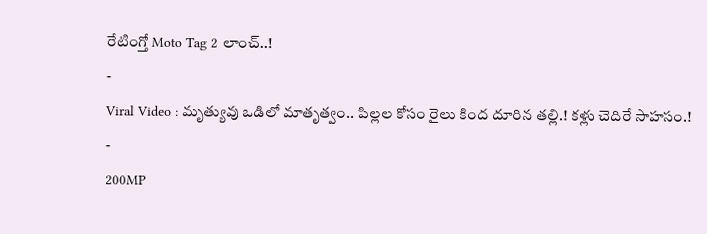రేటింగ్తో Moto Tag 2 లాంచ్..!
-
Viral Video : మృత్యువు ఒడిలో మాతృత్వం.. పిల్లల కోసం రైలు కింద దూరిన తల్లి.! కళ్లు చెదిరే సాహసం.!
-
200MP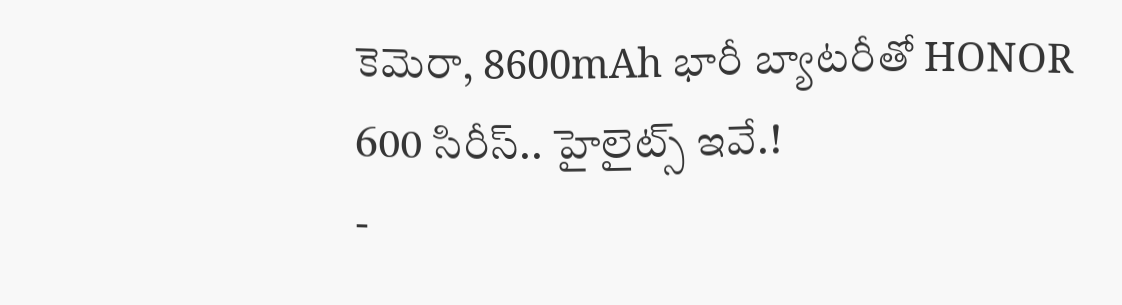కెమెరా, 8600mAh భారీ బ్యాటరీతో HONOR 600 సిరీస్.. హైలైట్స్ ఇవే.!
-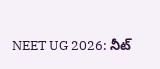NEET UG 2026: నీట్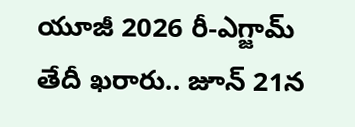యూజీ 2026 రీ-ఎగ్జామ్ తేదీ ఖరారు.. జూన్ 21న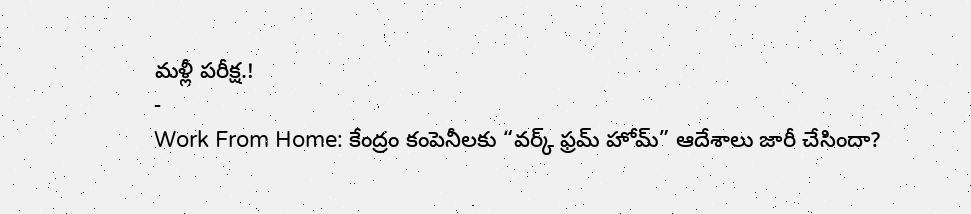మళ్లీ పరీక్ష.!
-
Work From Home: కేంద్రం కంపెనీలకు “వర్క్ ఫ్రమ్ హోమ్” ఆదేశాలు జారీ చేసిందా?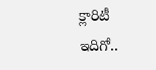క్లారిటీ ఇదిగో..